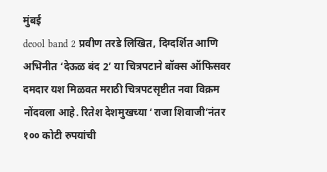मुंबई
deool band 2 प्रवीण तरडे लिखित, दिग्दर्शित आणि अभिनीत ‘देऊळ बंद 2’ या चित्रपटाने बॉक्स ऑफिसवर दमदार यश मिळवत मराठी चित्रपटसृष्टीत नवा विक्रम नोंदवला आहे. रितेश देशमुखच्या ‘राजा शिवाजी’नंतर १०० कोटी रुपयांची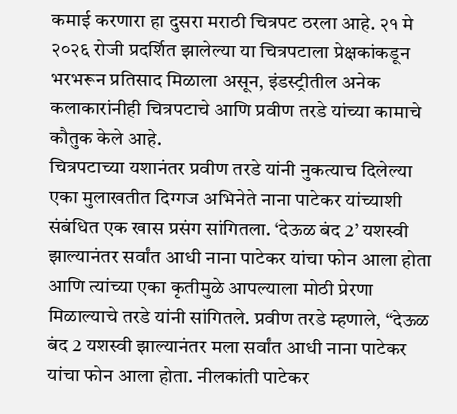कमाई करणारा हा दुसरा मराठी चित्रपट ठरला आहे. २१ मे २०२६ रोजी प्रदर्शित झालेल्या या चित्रपटाला प्रेक्षकांकडून भरभरून प्रतिसाद मिळाला असून, इंडस्ट्रीतील अनेक कलाकारांनीही चित्रपटाचे आणि प्रवीण तरडे यांच्या कामाचे कौतुक केले आहे.
चित्रपटाच्या यशानंतर प्रवीण तरडे यांनी नुकत्याच दिलेल्या एका मुलाखतीत दिग्गज अभिनेते नाना पाटेकर यांच्याशी संबंधित एक खास प्रसंग सांगितला. ‘देऊळ बंद 2’ यशस्वी झाल्यानंतर सर्वांत आधी नाना पाटेकर यांचा फोन आला होता आणि त्यांच्या एका कृतीमुळे आपल्याला मोठी प्रेरणा मिळाल्याचे तरडे यांनी सांगितले. प्रवीण तरडे म्हणाले, “देऊळ बंद 2 यशस्वी झाल्यानंतर मला सर्वांत आधी नाना पाटेकर यांचा फोन आला होता. नीलकांती पाटेकर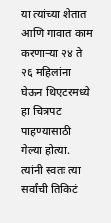या त्यांच्या शेतात आणि गावात काम करणाऱ्या २४ ते २६ महिलांना घेऊन थिएटरमध्ये हा चित्रपट पाहण्यासाठी गेल्या होत्या. त्यांनी स्वतः त्या सर्वांची तिकिटं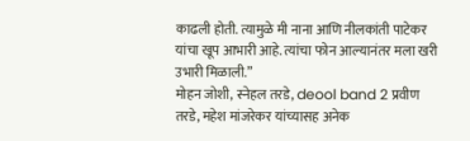काढली होती. त्यामुळे मी नाना आणि नीलकांती पाटेकर यांचा खूप आभारी आहे. त्यांचा फोन आल्यानंतर मला खरी उभारी मिळाली.”
मोहन जोशी, स्नेहल तरडे, deool band 2 प्रवीण तरडे, महेश मांजरेकर यांच्यासह अनेक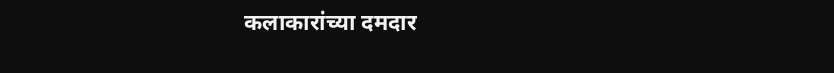कलाकारांच्या दमदार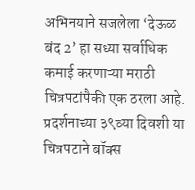अभिनयाने सजलेला ‘देऊळ बंद 2’ हा सध्या सर्वाधिक कमाई करणाऱ्या मराठी चित्रपटांपैकी एक ठरला आहे. प्रदर्शनाच्या ३९व्या दिवशी या चित्रपटाने बॉक्स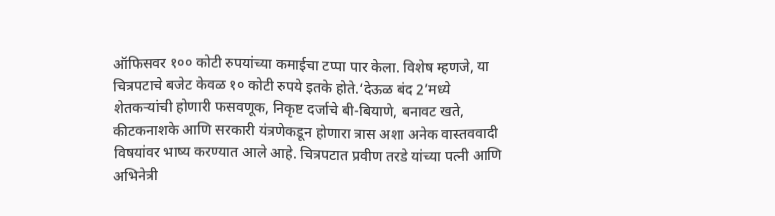ऑफिसवर १०० कोटी रुपयांच्या कमाईचा टप्पा पार केला. विशेष म्हणजे, या चित्रपटाचे बजेट केवळ १० कोटी रुपये इतके होते.‘देऊळ बंद 2’मध्ये शेतकऱ्यांची होणारी फसवणूक, निकृष्ट दर्जाचे बी-बियाणे, बनावट खते, कीटकनाशके आणि सरकारी यंत्रणेकडून होणारा त्रास अशा अनेक वास्तववादी विषयांवर भाष्य करण्यात आले आहे. चित्रपटात प्रवीण तरडे यांच्या पत्नी आणि अभिनेत्री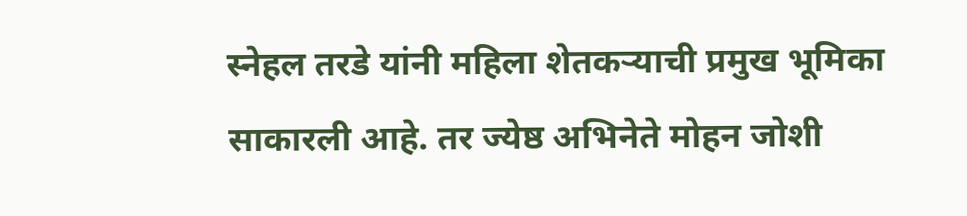स्नेहल तरडे यांनी महिला शेतकऱ्याची प्रमुख भूमिका साकारली आहे. तर ज्येष्ठ अभिनेते मोहन जोशी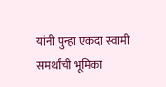यांनी पुन्हा एकदा स्वामी समर्थांची भूमिका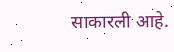साकारली आहे.